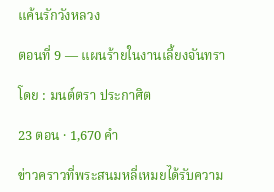แค้นรักวังหลวง

ตอนที่ 9 — แผนร้ายในงานเลี้ยงจันทรา

โดย : มนต์ตรา ประกาศิต

23 ตอน · 1,670 คำ

ข่าวคราวที่พระสนมหลี่เหมยได้รับความ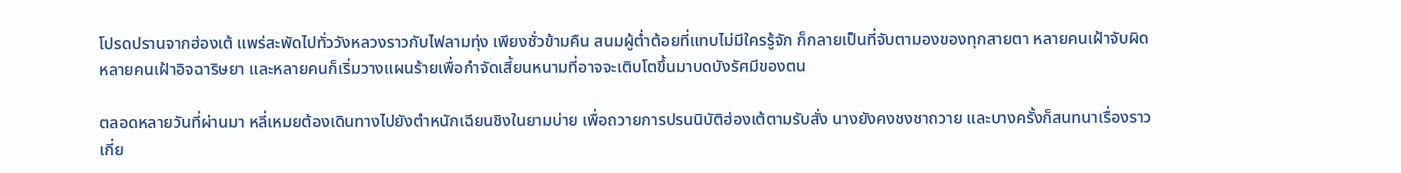โปรดปรานจากฮ่องเต้ แพร่สะพัดไปทั่ววังหลวงราวกับไฟลามทุ่ง เพียงชั่วข้ามคืน สนมผู้ต่ำต้อยที่แทบไม่มีใครรู้จัก ก็กลายเป็นที่จับตามองของทุกสายตา หลายคนเฝ้าจับผิด หลายคนเฝ้าอิจฉาริษยา และหลายคนก็เริ่มวางแผนร้ายเพื่อกำจัดเสี้ยนหนามที่อาจจะเติบโตขึ้นมาบดบังรัศมีของตน

ตลอดหลายวันที่ผ่านมา ‌หลี่เหมยต้องเดินทางไปยังตำหนักเฉียนชิงในยามบ่าย เพื่อถวายการปรนนิบัติฮ่องเต้ตามรับสั่ง นางยังคงชงชาถวาย และบางครั้งก็สนทนาเรื่องราวเกี่ย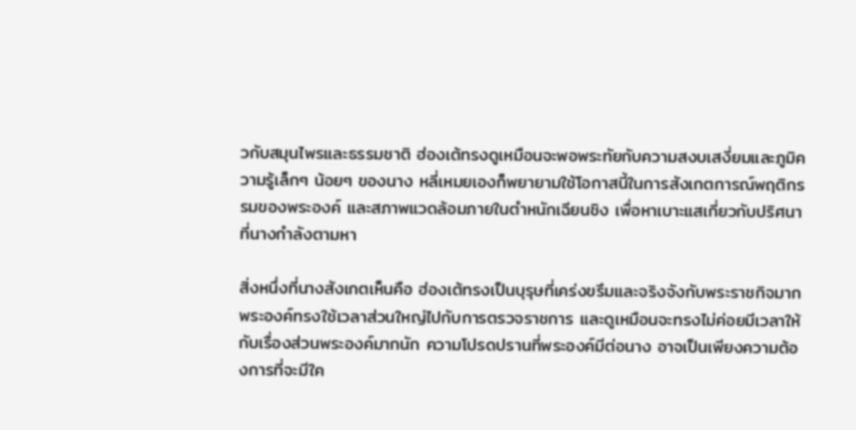วกับสมุนไพรและธรรมชาติ ฮ่องเต้ทรงดูเหมือนจะพอพระทัยกับความสงบเสงี่ยมและภูมิความรู้เล็กๆ น้อยๆ ของนาง หลี่เหมยเองก็พยายามใช้โอกาสนี้ในการสังเกตการณ์พฤติกรรมของพระองค์ และสภาพแวดล้อมภายในตำหนักเฉียนชิง เพื่อหาเบาะแสเกี่ยวกับปริศนาที่นางกำลังตามหา

สิ่งหนึ่งที่นางสังเกตเห็นคือ ฮ่องเต้ทรงเป็นบุรุษที่เคร่งขรึมและจริงจังกับพระราชกิจมาก พระองค์ทรงใช้เวลาส่วนใหญ่ไปกับการตรวจราชการ และดูเหมือนจะทรงไม่ค่อยมีเวลาให้กับเรื่องส่วนพระองค์มากนัก ความโปรดปรานที่พระองค์มีต่อนาง อาจเป็นเพียงความต้องการที่จะมีใค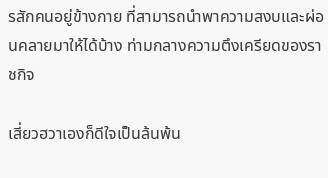รสักคนอยู่ข้างกาย ที่สามารถนำพาความสงบและผ่อนคลายมาให้ได้บ้าง ‍ท่ามกลางความตึงเครียดของราชกิจ

เสี่ยวฮวาเองก็ดีใจเป็นล้นพ้น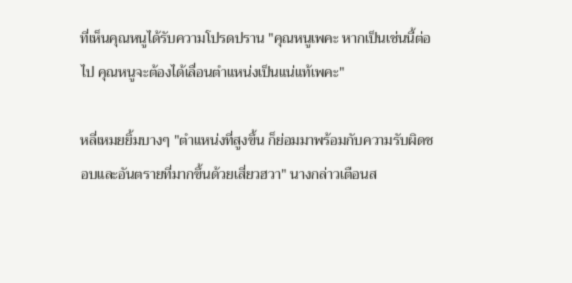ที่เห็นคุณหนูได้รับความโปรดปราน "คุณหนูเพคะ หากเป็นเช่นนี้ต่อไป คุณหนูจะต้องได้เลื่อนตำแหน่งเป็นแน่แท้เพคะ"

หลี่เหมยยิ้มบางๆ "ตำแหน่งที่สูงขึ้น ก็ย่อมมาพร้อมกับความรับผิดชอบและอันตรายที่มากขึ้นด้วยเสี่ยวฮวา" นางกล่าวเตือนส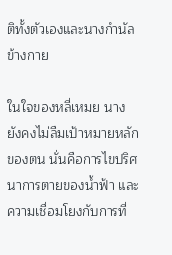ติทั้งตัวเองและนางกำนัลข้างกาย

ในใจของหลี่เหมย นางยังคงไม่ลืมเป้าหมายหลักของตน ‌นั่นคือการไขปริศนาการตายของน้ำฟ้า และความเชื่อมโยงกับการที่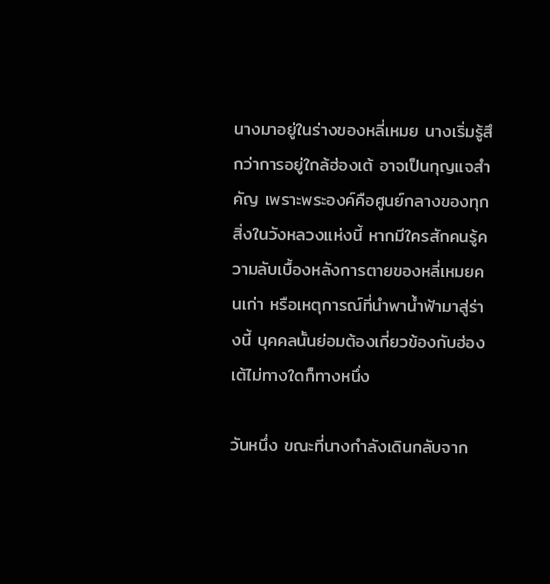นางมาอยู่ในร่างของหลี่เหมย นางเริ่มรู้สึกว่าการอยู่ใกล้ฮ่องเต้ อาจเป็นกุญแจสำคัญ เพราะพระองค์คือศูนย์กลางของทุกสิ่งในวังหลวงแห่งนี้ หากมีใครสักคนรู้ความลับเบื้องหลังการตายของหลี่เหมยคนเก่า หรือเหตุการณ์ที่นำพาน้ำฟ้ามาสู่ร่างนี้ บุคคลนั้นย่อมต้องเกี่ยวข้องกับฮ่องเต้ไม่ทางใดก็ทางหนึ่ง

วันหนึ่ง ‍ขณะที่นางกำลังเดินกลับจาก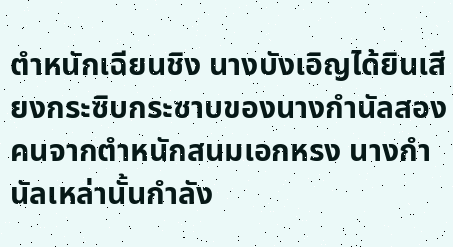ตำหนักเฉียนชิง นางบังเอิญได้ยินเสียงกระซิบกระซาบของนางกำนัลสองคนจากตำหนักสนมเอกหรง นางกำนัลเหล่านั้นกำลัง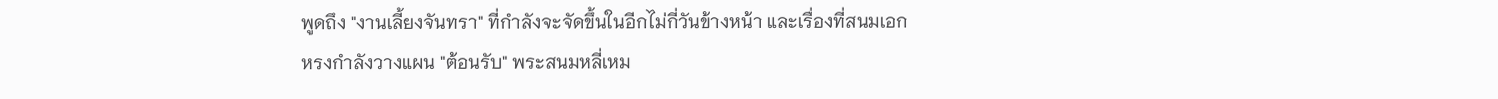พูดถึง "งานเลี้ยงจันทรา" ที่กำลังจะจัดขึ้นในอีกไม่กี่วันข้างหน้า และเรื่องที่สนมเอกหรงกำลังวางแผน "ต้อนรับ" พระสนมหลี่เหม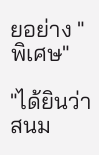ยอย่าง "พิเศษ"

"ได้ยินว่าสนม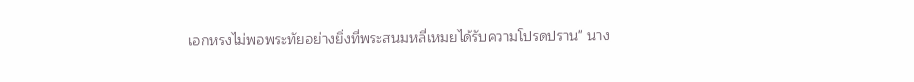เอกหรงไม่พอพระทัยอย่างยิ่งที่พระสนมหลี่เหมยได้รับความโปรดปราน" นาง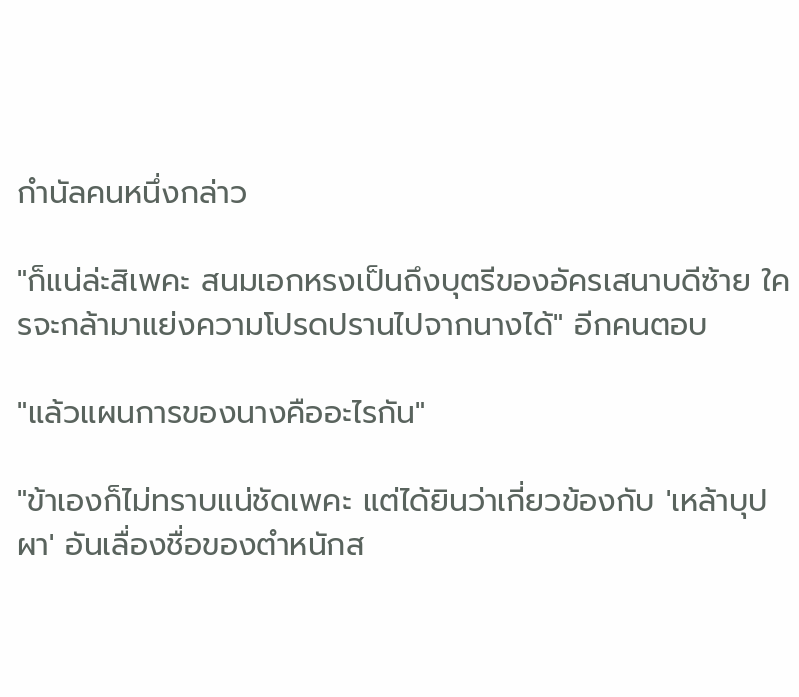กำนัลคนหนึ่งกล่าว

"ก็แน่ล่ะสิเพคะ สนมเอกหรงเป็นถึงบุตรีของอัครเสนาบดีซ้าย ใครจะกล้ามาแย่งความโปรดปรานไปจากนางได้" อีกคนตอบ

"แล้วแผนการของนางคืออะไรกัน"

"ข้าเองก็ไม่ทราบแน่ชัดเพคะ แต่ได้ยินว่าเกี่ยวข้องกับ 'เหล้าบุปผา' อันเลื่องชื่อของตำหนักส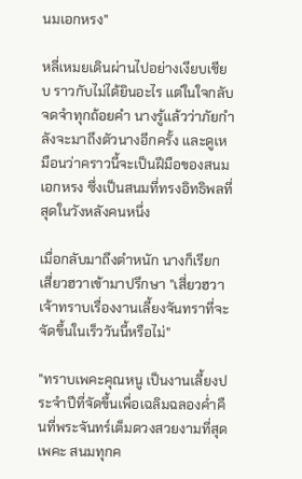นมเอกหรง"

หลี่เหมยเดินผ่านไปอย่างเงียบเชียบ ราวกับไม่ได้ยินอะไร แต่ในใจกลับจดจำทุกถ้อยคำ นางรู้แล้วว่าภัยกำลังจะมาถึงตัวนางอีกครั้ง และดูเหมือนว่าคราวนี้จะเป็นฝีมือของสนมเอกหรง ซึ่งเป็นสนมที่ทรงอิทธิพลที่สุดในวังหลังคนหนึ่ง

เมื่อกลับมาถึงตำหนัก นางก็เรียกเสี่ยวฮวาเข้ามาปรึกษา "เสี่ยวฮวา เจ้าทราบเรื่องงานเลี้ยงจันทราที่จะจัดขึ้นในเร็ววันนี้หรือไม่"

"ทราบเพคะคุณหนู เป็นงานเลี้ยงประจำปีที่จัดขึ้นเพื่อเฉลิมฉลองค่ำคืนที่พระจันทร์เต็มดวงสวยงามที่สุดเพคะ สนมทุกค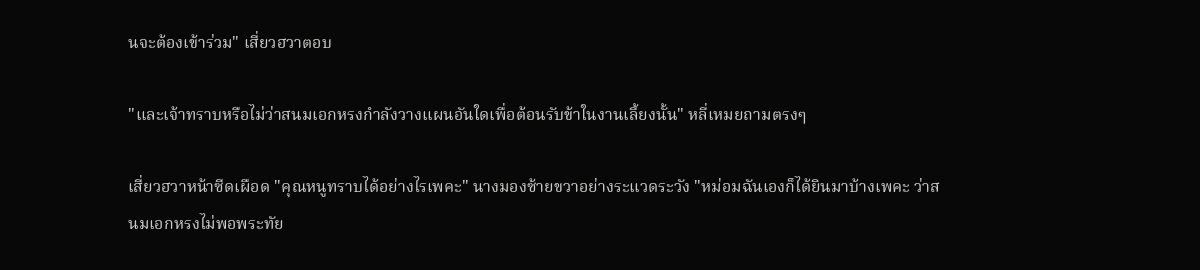นจะต้องเข้าร่วม" เสี่ยวฮวาตอบ

"และเจ้าทราบหรือไม่ว่าสนมเอกหรงกำลังวางแผนอันใดเพื่อต้อนรับข้าในงานเลี้ยงนั้น" หลี่เหมยถามตรงๆ

เสี่ยวฮวาหน้าซีดเผือด "คุณหนูทราบได้อย่างไรเพคะ" นางมองซ้ายขวาอย่างระแวดระวัง "หม่อมฉันเองก็ได้ยินมาบ้างเพคะ ว่าสนมเอกหรงไม่พอพระทัย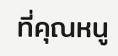ที่คุณหนู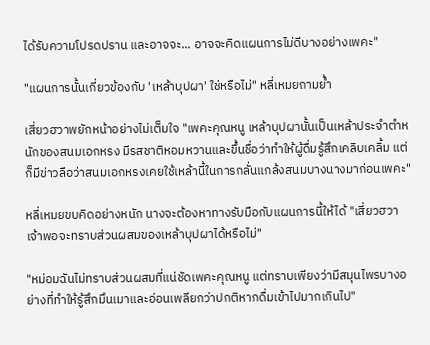ได้รับความโปรดปราน และอาจจะ... อาจจะคิดแผนการไม่ดีบางอย่างเพคะ"

"แผนการนั้นเกี่ยวข้องกับ 'เหล้าบุปผา' ใช่หรือไม่" หลี่เหมยถามย้ำ

เสี่ยวฮวาพยักหน้าอย่างไม่เต็มใจ "เพคะคุณหนู เหล้าบุปผานั้นเป็นเหล้าประจำตำหนักของสนมเอกหรง มีรสชาติหอมหวานและขึ้นชื่อว่าทำให้ผู้ดื่มรู้สึกเคลิบเคลิ้ม แต่ก็มีข่าวลือว่าสนมเอกหรงเคยใช้เหล้านี้ในการกลั่นแกล้งสนมบางนางมาก่อนเพคะ"

หลี่เหมยขบคิดอย่างหนัก นางจะต้องหาทางรับมือกับแผนการนี้ให้ได้ "เสี่ยวฮวา เจ้าพอจะทราบส่วนผสมของเหล้าบุปผาได้หรือไม่"

"หม่อมฉันไม่ทราบส่วนผสมที่แน่ชัดเพคะคุณหนู แต่ทราบเพียงว่ามีสมุนไพรบางอย่างที่ทำให้รู้สึกมึนเมาและอ่อนเพลียกว่าปกติหากดื่มเข้าไปมากเกินไป"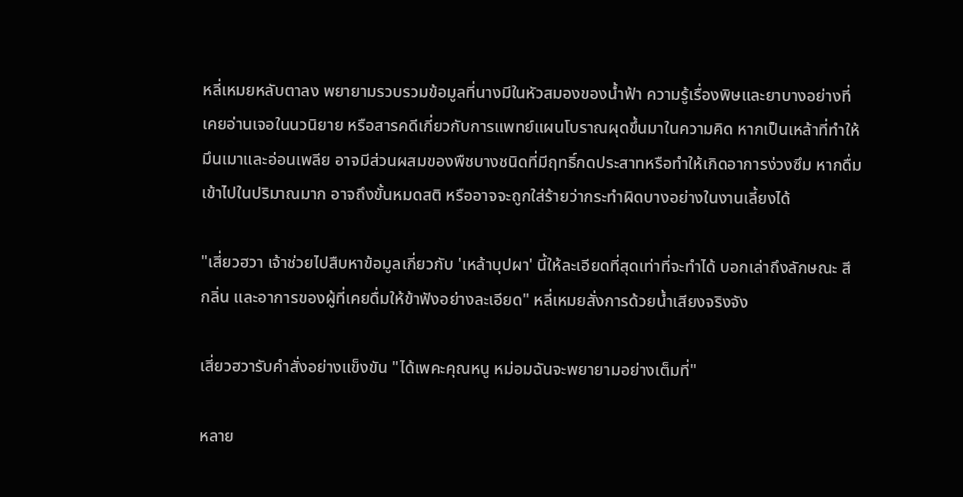หลี่เหมยหลับตาลง พยายามรวบรวมข้อมูลที่นางมีในหัวสมองของน้ำฟ้า ความรู้เรื่องพิษและยาบางอย่างที่เคยอ่านเจอในนวนิยาย หรือสารคดีเกี่ยวกับการแพทย์แผนโบราณผุดขึ้นมาในความคิด หากเป็นเหล้าที่ทำให้มึนเมาและอ่อนเพลีย อาจมีส่วนผสมของพืชบางชนิดที่มีฤทธิ์กดประสาทหรือทำให้เกิดอาการง่วงซึม หากดื่มเข้าไปในปริมาณมาก อาจถึงขั้นหมดสติ หรืออาจจะถูกใส่ร้ายว่ากระทำผิดบางอย่างในงานเลี้ยงได้

"เสี่ยวฮวา เจ้าช่วยไปสืบหาข้อมูลเกี่ยวกับ 'เหล้าบุปผา' นี้ให้ละเอียดที่สุดเท่าที่จะทำได้ บอกเล่าถึงลักษณะ สี กลิ่น และอาการของผู้ที่เคยดื่มให้ข้าฟังอย่างละเอียด" หลี่เหมยสั่งการด้วยน้ำเสียงจริงจัง

เสี่ยวฮวารับคำสั่งอย่างแข็งขัน "ได้เพคะคุณหนู หม่อมฉันจะพยายามอย่างเต็มที่"

หลาย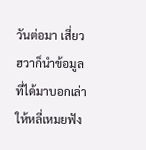วันต่อมา เสี่ยวฮวาก็นำข้อมูลที่ได้มาบอกเล่าให้หลี่เหมยฟัง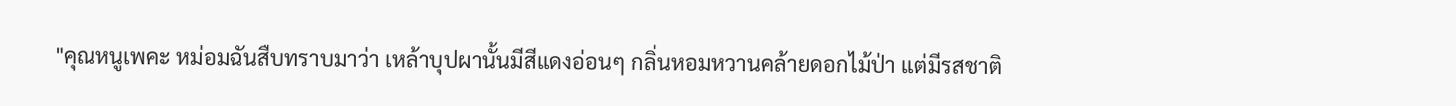"คุณหนูเพคะ หม่อมฉันสืบทราบมาว่า เหล้าบุปผานั้นมีสีแดงอ่อนๆ กลิ่นหอมหวานคล้ายดอกไม้ป่า แต่มีรสชาติ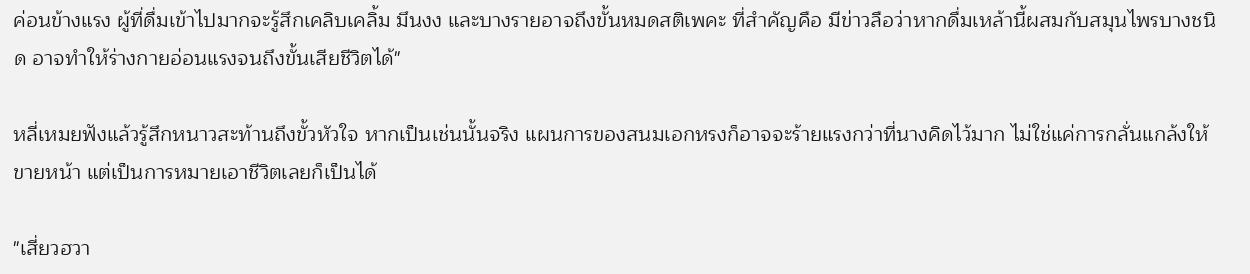ค่อนข้างแรง ผู้ที่ดื่มเข้าไปมากจะรู้สึกเคลิบเคลิ้ม มึนงง และบางรายอาจถึงขั้นหมดสติเพคะ ที่สำคัญคือ มีข่าวลือว่าหากดื่มเหล้านี้ผสมกับสมุนไพรบางชนิด อาจทำให้ร่างกายอ่อนแรงจนถึงขั้นเสียชีวิตได้"

หลี่เหมยฟังแล้วรู้สึกหนาวสะท้านถึงขั้วหัวใจ หากเป็นเช่นนั้นจริง แผนการของสนมเอกหรงก็อาจจะร้ายแรงกว่าที่นางคิดไว้มาก ไม่ใช่แค่การกลั่นแกล้งให้ขายหน้า แต่เป็นการหมายเอาชีวิตเลยก็เป็นได้

"เสี่ยวฮวา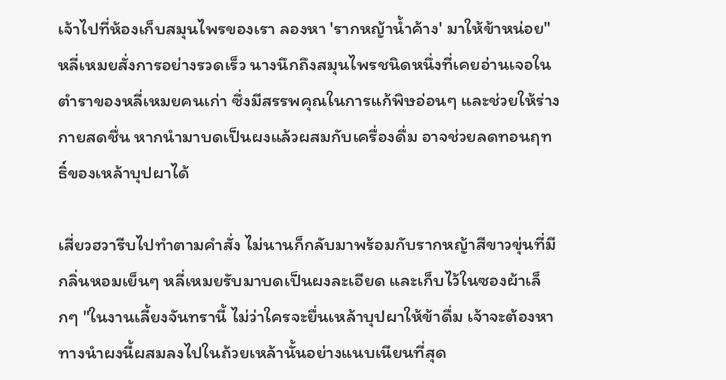เจ้าไปที่ห้องเก็บสมุนไพรของเรา ลองหา 'รากหญ้าน้ำค้าง' มาให้ข้าหน่อย" หลี่เหมยสั่งการอย่างรวดเร็ว นางนึกถึงสมุนไพรชนิดหนึ่งที่เคยอ่านเจอในตำราของหลี่เหมยคนเก่า ซึ่งมีสรรพคุณในการแก้พิษอ่อนๆ และช่วยให้ร่างกายสดชื่น หากนำมาบดเป็นผงแล้วผสมกับเครื่องดื่ม อาจช่วยลดทอนฤทธิ์ของเหล้าบุปผาได้

เสี่ยวฮวารีบไปทำตามคำสั่ง ไม่นานก็กลับมาพร้อมกับรากหญ้าสีขาวขุ่นที่มีกลิ่นหอมเย็นๆ หลี่เหมยรับมาบดเป็นผงละเอียด และเก็บไว้ในซองผ้าเล็กๆ "ในงานเลี้ยงจันทรานี้ ไม่ว่าใครจะยื่นเหล้าบุปผาให้ข้าดื่ม เจ้าจะต้องหาทางนำผงนี้ผสมลงไปในถ้วยเหล้านั้นอย่างแนบเนียนที่สุด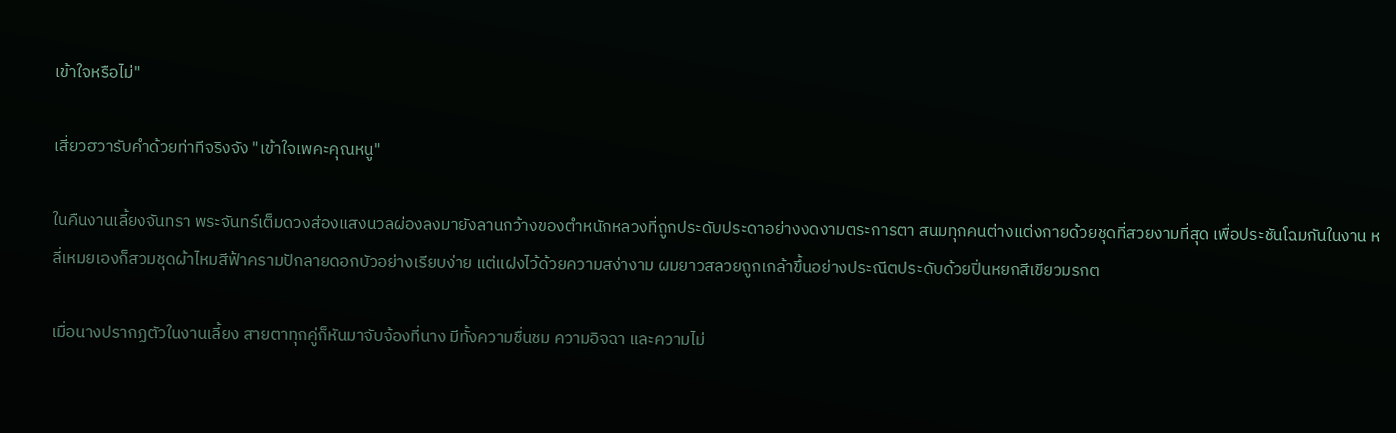เข้าใจหรือไม่"

เสี่ยวฮวารับคำด้วยท่าทีจริงจัง "เข้าใจเพคะคุณหนู"

ในคืนงานเลี้ยงจันทรา พระจันทร์เต็มดวงส่องแสงนวลผ่องลงมายังลานกว้างของตำหนักหลวงที่ถูกประดับประดาอย่างงดงามตระการตา สนมทุกคนต่างแต่งกายด้วยชุดที่สวยงามที่สุด เพื่อประชันโฉมกันในงาน หลี่เหมยเองก็สวมชุดผ้าไหมสีฟ้าครามปักลายดอกบัวอย่างเรียบง่าย แต่แฝงไว้ด้วยความสง่างาม ผมยาวสลวยถูกเกล้าขึ้นอย่างประณีตประดับด้วยปิ่นหยกสีเขียวมรกต

เมื่อนางปรากฏตัวในงานเลี้ยง สายตาทุกคู่ก็หันมาจับจ้องที่นาง มีทั้งความชื่นชม ความอิจฉา และความไม่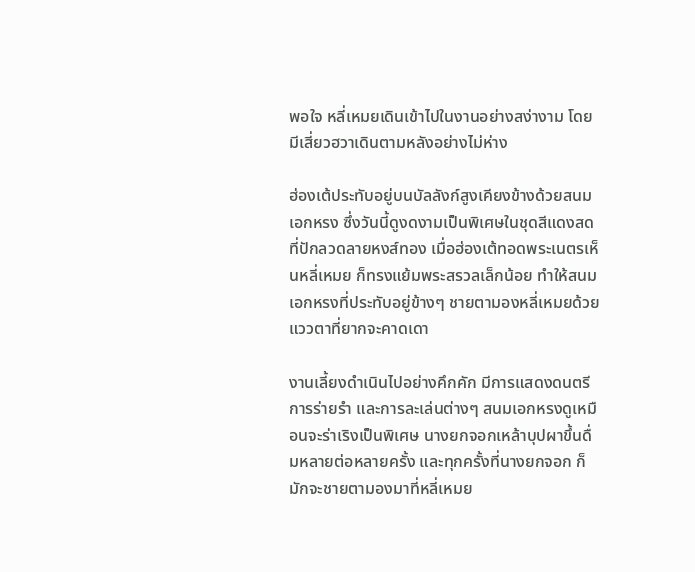พอใจ หลี่เหมยเดินเข้าไปในงานอย่างสง่างาม โดยมีเสี่ยวฮวาเดินตามหลังอย่างไม่ห่าง

ฮ่องเต้ประทับอยู่บนบัลลังก์สูงเคียงข้างด้วยสนมเอกหรง ซึ่งวันนี้ดูงดงามเป็นพิเศษในชุดสีแดงสดที่ปักลวดลายหงส์ทอง เมื่อฮ่องเต้ทอดพระเนตรเห็นหลี่เหมย ก็ทรงแย้มพระสรวลเล็กน้อย ทำให้สนมเอกหรงที่ประทับอยู่ข้างๆ ชายตามองหลี่เหมยด้วยแววตาที่ยากจะคาดเดา

งานเลี้ยงดำเนินไปอย่างคึกคัก มีการแสดงดนตรี การร่ายรำ และการละเล่นต่างๆ สนมเอกหรงดูเหมือนจะร่าเริงเป็นพิเศษ นางยกจอกเหล้าบุปผาขึ้นดื่มหลายต่อหลายครั้ง และทุกครั้งที่นางยกจอก ก็มักจะชายตามองมาที่หลี่เหมย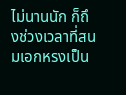ไม่นานนัก ก็ถึงช่วงเวลาที่สนมเอกหรงเป็น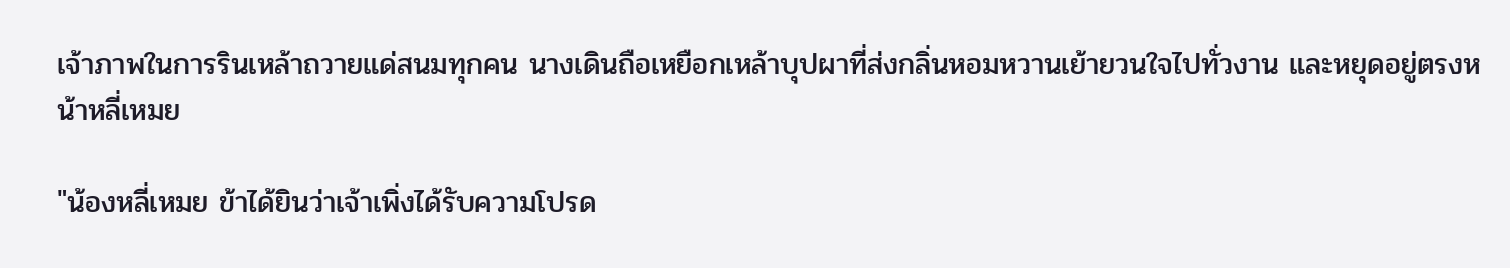เจ้าภาพในการรินเหล้าถวายแด่สนมทุกคน นางเดินถือเหยือกเหล้าบุปผาที่ส่งกลิ่นหอมหวานเย้ายวนใจไปทั่วงาน และหยุดอยู่ตรงหน้าหลี่เหมย

"น้องหลี่เหมย ข้าได้ยินว่าเจ้าเพิ่งได้รับความโปรด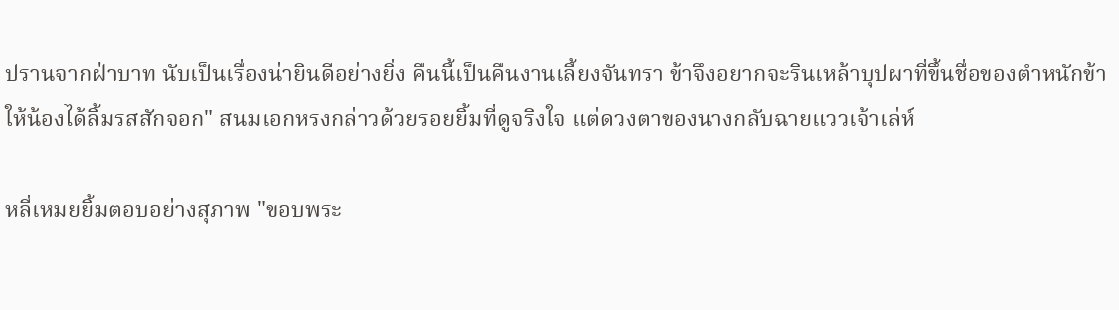ปรานจากฝ่าบาท นับเป็นเรื่องน่ายินดีอย่างยิ่ง คืนนี้เป็นคืนงานเลี้ยงจันทรา ข้าจึงอยากจะรินเหล้าบุปผาที่ขึ้นชื่อของตำหนักข้าให้น้องได้ลิ้มรสสักจอก" สนมเอกหรงกล่าวด้วยรอยยิ้มที่ดูจริงใจ แต่ดวงตาของนางกลับฉายแววเจ้าเล่ห์

หลี่เหมยยิ้มตอบอย่างสุภาพ "ขอบพระ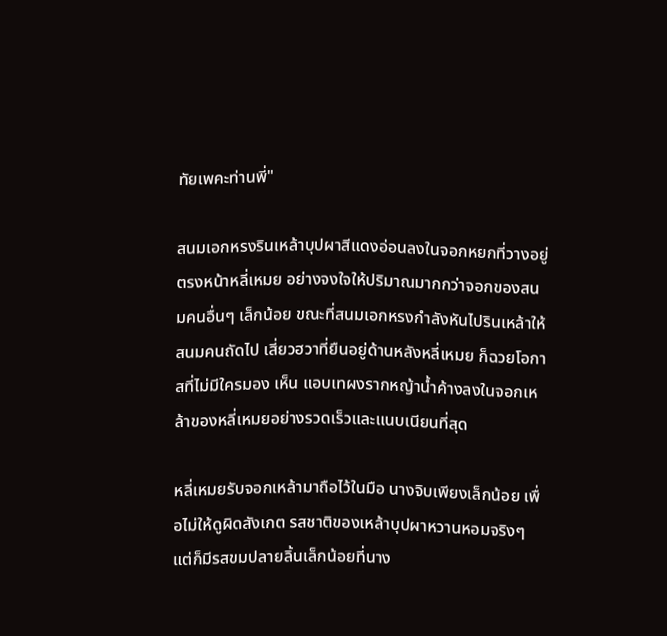ทัยเพคะท่านพี่"

สนมเอกหรงรินเหล้าบุปผาสีแดงอ่อนลงในจอกหยกที่วางอยู่ตรงหน้าหลี่เหมย อย่างจงใจให้ปริมาณมากกว่าจอกของสนมคนอื่นๆ เล็กน้อย ขณะที่สนมเอกหรงกำลังหันไปรินเหล้าให้สนมคนถัดไป เสี่ยวฮวาที่ยืนอยู่ด้านหลังหลี่เหมย ก็ฉวยโอกาสที่ไม่มีใครมอง เห็น แอบเทผงรากหญ้าน้ำค้างลงในจอกเหล้าของหลี่เหมยอย่างรวดเร็วและแนบเนียนที่สุด

หลี่เหมยรับจอกเหล้ามาถือไว้ในมือ นางจิบเพียงเล็กน้อย เพื่อไม่ให้ดูผิดสังเกต รสชาติของเหล้าบุปผาหวานหอมจริงๆ แต่ก็มีรสขมปลายลิ้นเล็กน้อยที่นาง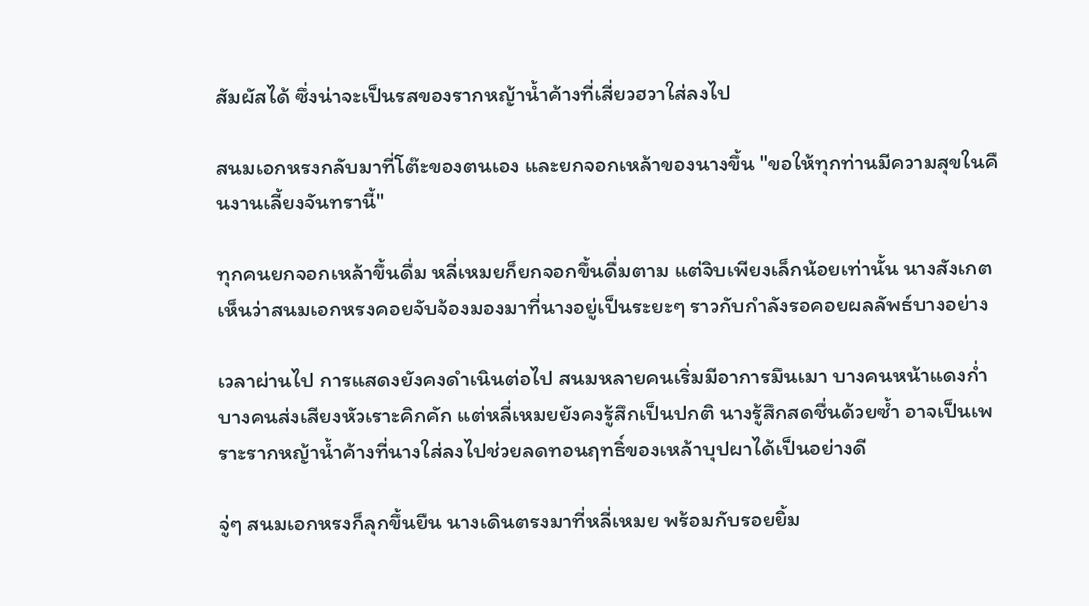สัมผัสได้ ซึ่งน่าจะเป็นรสของรากหญ้าน้ำค้างที่เสี่ยวฮวาใส่ลงไป

สนมเอกหรงกลับมาที่โต๊ะของตนเอง และยกจอกเหล้าของนางขึ้น "ขอให้ทุกท่านมีความสุขในคืนงานเลี้ยงจันทรานี้"

ทุกคนยกจอกเหล้าขึ้นดื่ม หลี่เหมยก็ยกจอกขึ้นดื่มตาม แต่จิบเพียงเล็กน้อยเท่านั้น นางสังเกตเห็นว่าสนมเอกหรงคอยจับจ้องมองมาที่นางอยู่เป็นระยะๆ ราวกับกำลังรอคอยผลลัพธ์บางอย่าง

เวลาผ่านไป การแสดงยังคงดำเนินต่อไป สนมหลายคนเริ่มมีอาการมึนเมา บางคนหน้าแดงก่ำ บางคนส่งเสียงหัวเราะคิกคัก แต่หลี่เหมยยังคงรู้สึกเป็นปกติ นางรู้สึกสดชื่นด้วยซ้ำ อาจเป็นเพราะรากหญ้าน้ำค้างที่นางใส่ลงไปช่วยลดทอนฤทธิ์ของเหล้าบุปผาได้เป็นอย่างดี

จู่ๆ สนมเอกหรงก็ลุกขึ้นยืน นางเดินตรงมาที่หลี่เหมย พร้อมกับรอยยิ้ม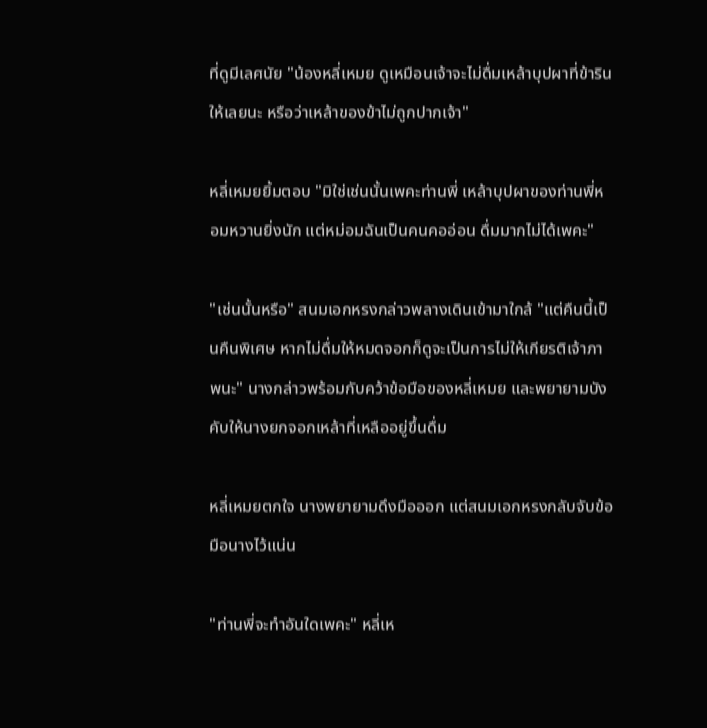ที่ดูมีเลศนัย "น้องหลี่เหมย ดูเหมือนเจ้าจะไม่ดื่มเหล้าบุปผาที่ข้ารินให้เลยนะ หรือว่าเหล้าของข้าไม่ถูกปากเจ้า"

หลี่เหมยยิ้มตอบ "มิใช่เช่นนั้นเพคะท่านพี่ เหล้าบุปผาของท่านพี่หอมหวานยิ่งนัก แต่หม่อมฉันเป็นคนคออ่อน ดื่มมากไม่ได้เพคะ"

"เช่นนั้นหรือ" สนมเอกหรงกล่าวพลางเดินเข้ามาใกล้ "แต่คืนนี้เป็นคืนพิเศษ หากไม่ดื่มให้หมดจอกก็ดูจะเป็นการไม่ให้เกียรติเจ้าภาพนะ" นางกล่าวพร้อมกับคว้าข้อมือของหลี่เหมย และพยายามบังคับให้นางยกจอกเหล้าที่เหลืออยู่ขึ้นดื่ม

หลี่เหมยตกใจ นางพยายามดึงมือออก แต่สนมเอกหรงกลับจับข้อมือนางไว้แน่น

"ท่านพี่จะทำอันใดเพคะ" หลี่เห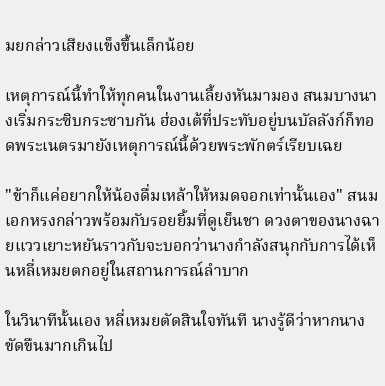มยกล่าวเสียงแข็งขึ้นเล็กน้อย

เหตุการณ์นี้ทำให้ทุกคนในงานเลี้ยงหันมามอง สนมบางนางเริ่มกระซิบกระซาบกัน ฮ่องเต้ที่ประทับอยู่บนบัลลังก์ก็ทอดพระเนตรมายังเหตุการณ์นี้ด้วยพระพักตร์เรียบเฉย

"ข้าก็แค่อยากให้น้องดื่มเหล้าให้หมดจอกเท่านั้นเอง" สนมเอกหรงกล่าวพร้อมกับรอยยิ้มที่ดูเย็นชา ดวงตาของนางฉายแววเยาะหยันราวกับจะบอกว่านางกำลังสนุกกับการได้เห็นหลี่เหมยตกอยู่ในสถานการณ์ลำบาก

ในวินาทีนั้นเอง หลี่เหมยตัดสินใจทันที นางรู้ดีว่าหากนางขัดขืนมากเกินไป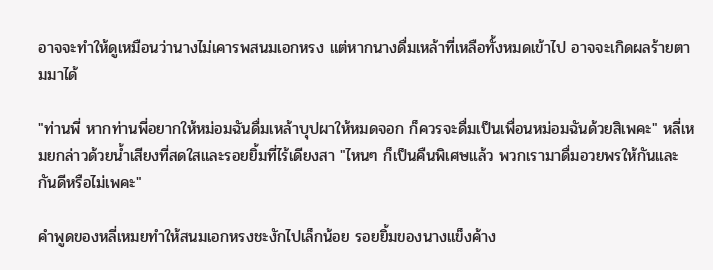อาจจะทำให้ดูเหมือนว่านางไม่เคารพสนมเอกหรง แต่หากนางดื่มเหล้าที่เหลือทั้งหมดเข้าไป อาจจะเกิดผลร้ายตามมาได้

"ท่านพี่ หากท่านพี่อยากให้หม่อมฉันดื่มเหล้าบุปผาให้หมดจอก ก็ควรจะดื่มเป็นเพื่อนหม่อมฉันด้วยสิเพคะ" หลี่เหมยกล่าวด้วยน้ำเสียงที่สดใสและรอยยิ้มที่ไร้เดียงสา "ไหนๆ ก็เป็นคืนพิเศษแล้ว พวกเรามาดื่มอวยพรให้กันและกันดีหรือไม่เพคะ"

คำพูดของหลี่เหมยทำให้สนมเอกหรงชะงักไปเล็กน้อย รอยยิ้มของนางแข็งค้าง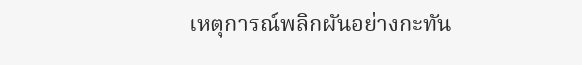เหตุการณ์พลิกผันอย่างกะทัน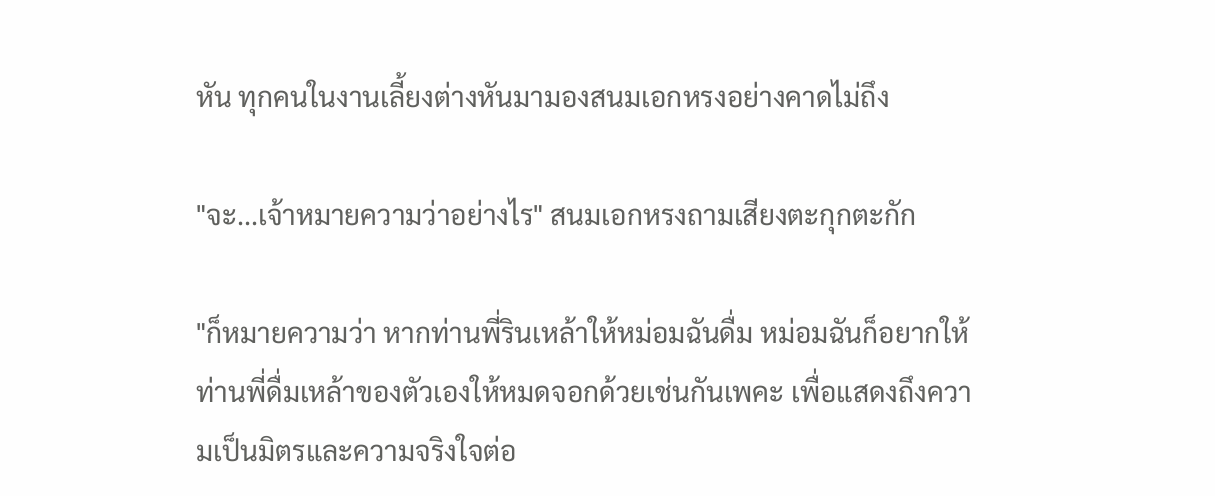หัน ทุกคนในงานเลี้ยงต่างหันมามองสนมเอกหรงอย่างคาดไม่ถึง

"จะ...เจ้าหมายความว่าอย่างไร" สนมเอกหรงถามเสียงตะกุกตะกัก

"ก็หมายความว่า หากท่านพี่รินเหล้าให้หม่อมฉันดื่ม หม่อมฉันก็อยากให้ท่านพี่ดื่มเหล้าของตัวเองให้หมดจอกด้วยเช่นกันเพคะ เพื่อแสดงถึงความเป็นมิตรและความจริงใจต่อ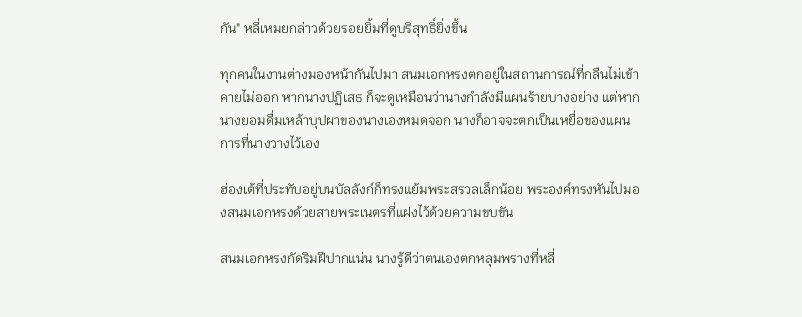กัน" หลี่เหมยกล่าวด้วยรอยยิ้มที่ดูบริสุทธิ์ยิ่งขึ้น

ทุกคนในงานต่างมองหน้ากันไปมา สนมเอกหรงตกอยู่ในสถานการณ์ที่กลืนไม่เข้าคายไม่ออก หากนางปฏิเสธ ก็จะดูเหมือนว่านางกำลังมีแผนร้ายบางอย่าง แต่หากนางยอมดื่มเหล้าบุปผาของนางเองหมดจอก นางก็อาจจะตกเป็นเหยื่อของแผนการที่นางวางไว้เอง

ฮ่องเต้ที่ประทับอยู่บนบัลลังก์ก็ทรงแย้มพระสรวลเล็กน้อย พระองค์ทรงหันไปมองสนมเอกหรงด้วยสายพระเนตรที่แฝงไว้ด้วยความขบขัน

สนมเอกหรงกัดริมฝีปากแน่น นางรู้ดีว่าตนเองตกหลุมพรางที่หลี่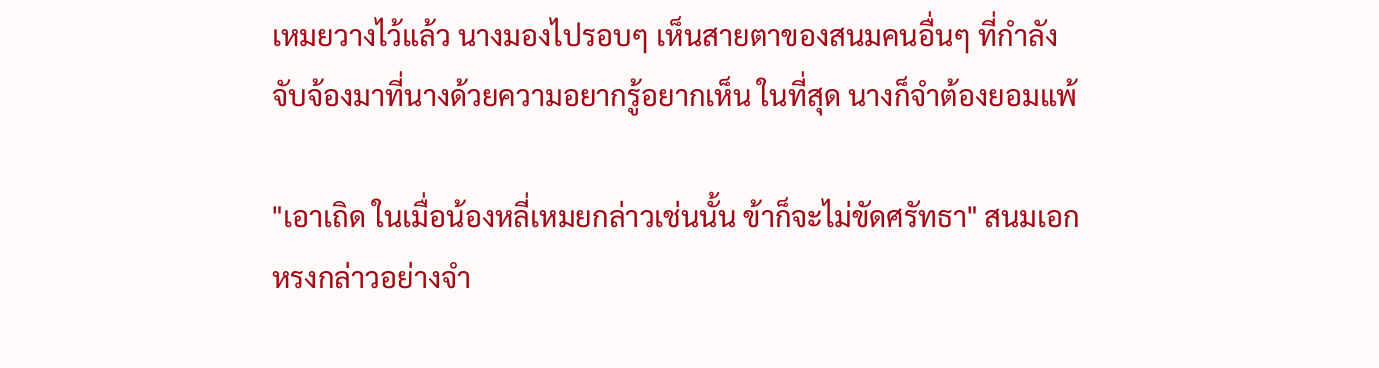เหมยวางไว้แล้ว นางมองไปรอบๆ เห็นสายตาของสนมคนอื่นๆ ที่กำลังจับจ้องมาที่นางด้วยความอยากรู้อยากเห็น ในที่สุด นางก็จำต้องยอมแพ้

"เอาเถิด ในเมื่อน้องหลี่เหมยกล่าวเช่นนั้น ข้าก็จะไม่ขัดศรัทธา" สนมเอกหรงกล่าวอย่างจำ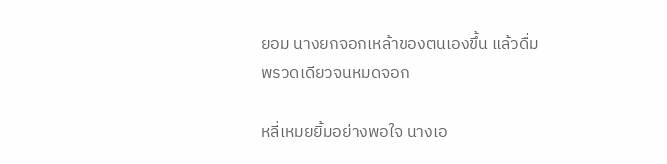ยอม นางยกจอกเหล้าของตนเองขึ้น แล้วดื่มพรวดเดียวจนหมดจอก

หลี่เหมยยิ้มอย่างพอใจ นางเอ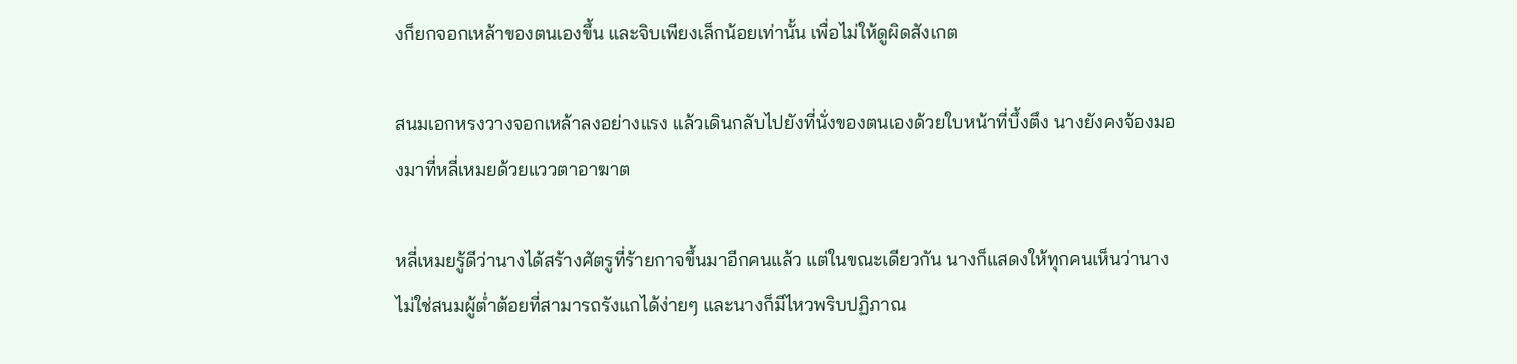งก็ยกจอกเหล้าของตนเองขึ้น และจิบเพียงเล็กน้อยเท่านั้น เพื่อไม่ให้ดูผิดสังเกต

สนมเอกหรงวางจอกเหล้าลงอย่างแรง แล้วเดินกลับไปยังที่นั่งของตนเองด้วยใบหน้าที่บึ้งตึง นางยังคงจ้องมองมาที่หลี่เหมยด้วยแววตาอาฆาต

หลี่เหมยรู้ดีว่านางได้สร้างศัตรูที่ร้ายกาจขึ้นมาอีกคนแล้ว แต่ในขณะเดียวกัน นางก็แสดงให้ทุกคนเห็นว่านางไม่ใช่สนมผู้ต่ำต้อยที่สามารถรังแกได้ง่ายๆ และนางก็มีไหวพริบปฏิภาณ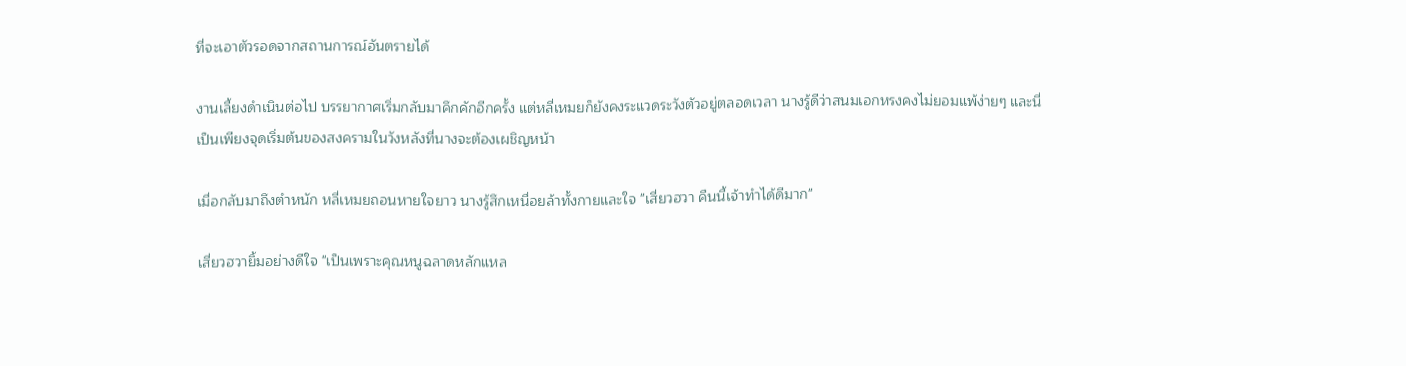ที่จะเอาตัวรอดจากสถานการณ์อันตรายได้

งานเลี้ยงดำเนินต่อไป บรรยากาศเริ่มกลับมาคึกคักอีกครั้ง แต่หลี่เหมยก็ยังคงระแวดระวังตัวอยู่ตลอดเวลา นางรู้ดีว่าสนมเอกหรงคงไม่ยอมแพ้ง่ายๆ และนี่เป็นเพียงจุดเริ่มต้นของสงครามในวังหลังที่นางจะต้องเผชิญหน้า

เมื่อกลับมาถึงตำหนัก หลี่เหมยถอนหายใจยาว นางรู้สึกเหนื่อยล้าทั้งกายและใจ "เสี่ยวฮวา คืนนี้เจ้าทำได้ดีมาก"

เสี่ยวฮวายิ้มอย่างดีใจ "เป็นเพราะคุณหนูฉลาดหลักแหล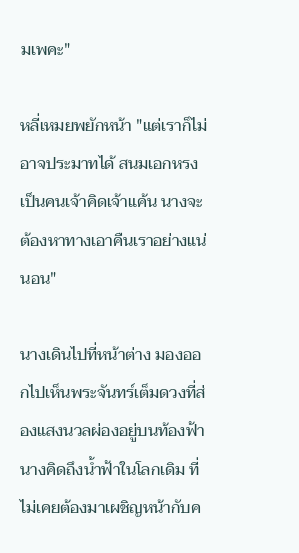มเพคะ"

หลี่เหมยพยักหน้า "แต่เราก็ไม่อาจประมาทได้ สนมเอกหรงเป็นคนเจ้าคิดเจ้าแค้น นางจะต้องหาทางเอาคืนเราอย่างแน่นอน"

นางเดินไปที่หน้าต่าง มองออกไปเห็นพระจันทร์เต็มดวงที่ส่องแสงนวลผ่องอยู่บนท้องฟ้า นางคิดถึงน้ำฟ้าในโลกเดิม ที่ไม่เคยต้องมาเผชิญหน้ากับค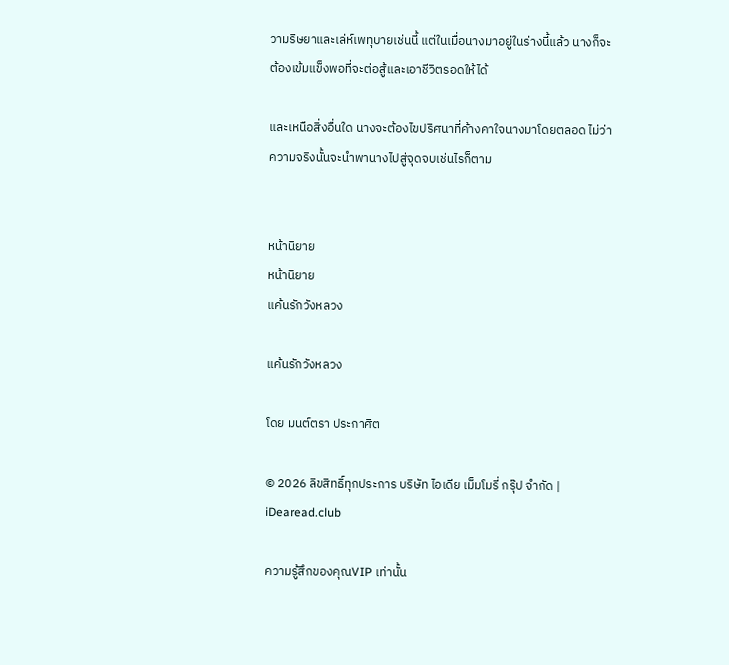วามริษยาและเล่ห์เพทุบายเช่นนี้ แต่ในเมื่อนางมาอยู่ในร่างนี้แล้ว นางก็จะต้องเข้มแข็งพอที่จะต่อสู้และเอาชีวิตรอดให้ได้

และเหนือสิ่งอื่นใด นางจะต้องไขปริศนาที่ค้างคาใจนางมาโดยตลอด ไม่ว่าความจริงนั้นจะนำพานางไปสู่จุดจบเช่นไรก็ตาม


หน้านิยาย
หน้านิยาย
แค้นรักวังหลวง

แค้นรักวังหลวง

โดย มนต์ตรา ประกาศิต

© 2026 ลิขสิทธิ์ทุกประการ บริษัท ไอเดีย เม็มโมรี่ กรุ๊ป จำกัด | iDearead.club

ความรู้สึกของคุณVIP เท่านั้น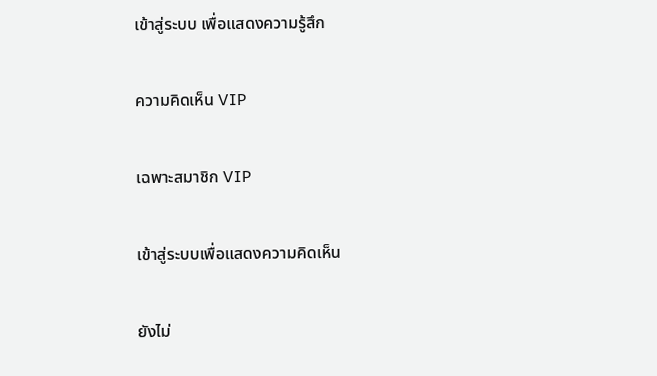เข้าสู่ระบบ เพื่อแสดงความรู้สึก

ความคิดเห็น VIP

เฉพาะสมาชิก VIP

เข้าสู่ระบบเพื่อแสดงความคิดเห็น

ยังไม่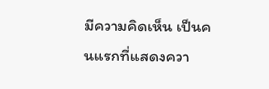มีความคิดเห็น เป็นคนแรกที่แสดงควา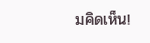มคิดเห็น!